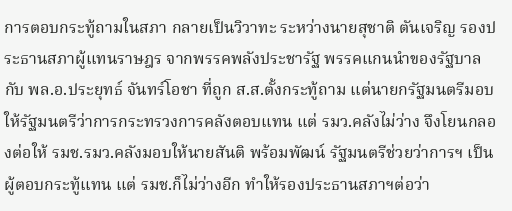การตอบกระทู้ถามในสภา กลายเป็นวิวาทะ ระหว่างนายสุชาติ ตันเจริญ รองประธานสภาผู้แทนราษฎร จากพรรคพลังประชารัฐ พรรคแกนนำของรัฐบาล กับ พล.อ.ประยุทธ์ จันทร์โอชา ที่ถูก ส.ส.ตั้งกระทู้ถาม แต่นายกรัฐมนตรีมอบให้รัฐมนตรีว่าการกระทรวงการคลังตอบแทน แต่ รมว.คลังไม่ว่าง จึงโยนกลองต่อให้ รมช.รมว.คลังมอบให้นายสันติ พร้อมพัฒน์ รัฐมนตรีช่วยว่าการฯ เป็นผู้ตอบกระทู้แทน แต่ รมช.ก็ไม่ว่างอีก ทำให้รองประธานสภาฯต่อว่า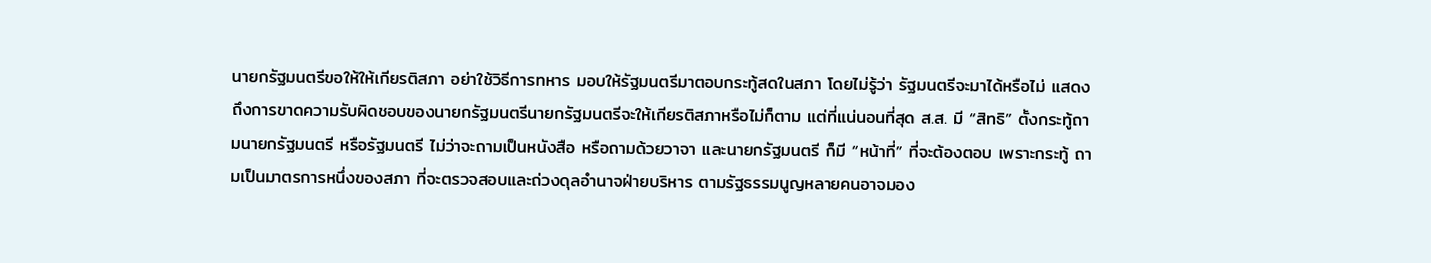นายกรัฐมนตรีขอให้ให้เกียรติสภา อย่าใช้วิธีการทหาร มอบให้รัฐมนตรีมาตอบกระทู้สดในสภา โดยไม่รู้ว่า รัฐมนตรีจะมาได้หรือไม่ แสดงถึงการขาดความรับผิดชอบของนายกรัฐมนตรีนายกรัฐมนตรีจะให้เกียรติสภาหรือไม่ก็ตาม แต่ที่แน่นอนที่สุด ส.ส. มี “สิทธิ” ตั้งกระทู้ถามนายกรัฐมนตรี หรือรัฐมนตรี ไม่ว่าจะถามเป็นหนังสือ หรือถามด้วยวาจา และนายกรัฐมนตรี ก็มี “หน้าที่” ที่จะต้องตอบ เพราะกระทู้ ถามเป็นมาตรการหนึ่งของสภา ที่จะตรวจสอบและถ่วงดุลอำนาจฝ่ายบริหาร ตามรัฐธรรมนูญหลายคนอาจมอง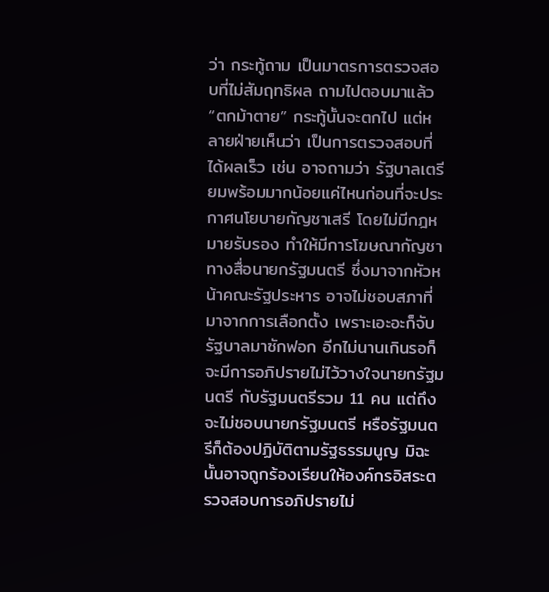ว่า กระทู้ถาม เป็นมาตรการตรวจสอบที่ไม่สัมฤทธิผล ถามไปตอบมาแล้ว “ตกม้าตาย” กระทู้นั้นจะตกไป แต่หลายฝ่ายเห็นว่า เป็นการตรวจสอบที่ได้ผลเร็ว เช่น อาจถามว่า รัฐบาลเตรียมพร้อมมากน้อยแค่ไหนก่อนที่จะประกาศนโยบายกัญชาเสรี โดยไม่มีกฎหมายรับรอง ทำให้มีการโฆษณากัญชาทางสื่อนายกรัฐมนตรี ซึ่งมาจากหัวหน้าคณะรัฐประหาร อาจไม่ชอบสภาที่มาจากการเลือกตั้ง เพราะเอะอะก็จับรัฐบาลมาซักฟอก อีกไม่นานเกินรอก็จะมีการอภิปรายไม่ไว้วางใจนายกรัฐมนตรี กับรัฐมนตรีรวม 11 คน แต่ถึงจะไม่ชอบนายกรัฐมนตรี หรือรัฐมนตรีก็ต้องปฏิบัติตามรัฐธรรมนูญ มิฉะนั้นอาจถูกร้องเรียนให้องค์กรอิสระตรวจสอบการอภิปรายไม่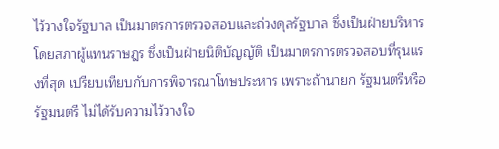ไว้วางใจรัฐบาล เป็นมาตรการตรวจสอบและถ่วงดุลรัฐบาล ซึ่งเป็นฝ่ายบริหาร โดยสภาผู้แทนราษฎร ซึ่งเป็นฝ่ายนิติบัญญัติ เป็นมาตรการตรวจสอบที่รุนแรงที่สุด เปรียบเทียบกับการพิจารณาโทษประหาร เพราะถ้านายก รัฐมนตรีหรือรัฐมนตรี ไม่ได้รับความไว้วางใจ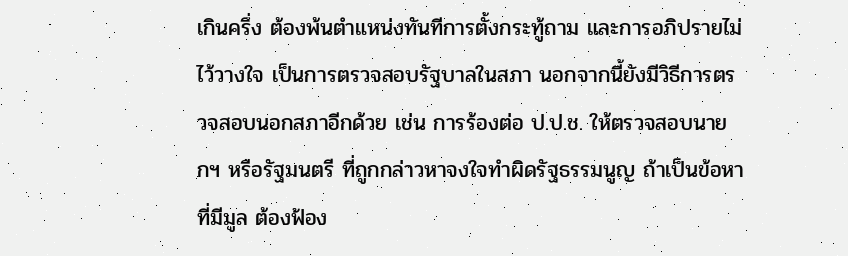เกินครึ่ง ต้องพ้นตำแหน่งทันทีการตั้งกระทู้ถาม และการอภิปรายไม่ไว้วางใจ เป็นการตรวจสอบรัฐบาลในสภา นอกจากนี้ยังมีวิธีการตรวจสอบนอกสภาอีกด้วย เช่น การร้องต่อ ป.ป.ช. ให้ตรวจสอบนายกฯ หรือรัฐมนตรี ที่ถูกกล่าวหาจงใจทำผิดรัฐธรรมนูญ ถ้าเป็นข้อหาที่มีมูล ต้องฟ้อง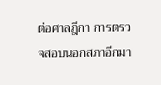ต่อศาลฎีกา การตรวจสอบนอกสภาอีกมา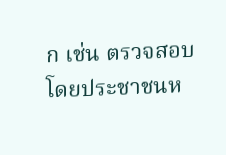ก เช่น ตรวจสอบโดยประชาชนห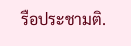รือประชามติ.